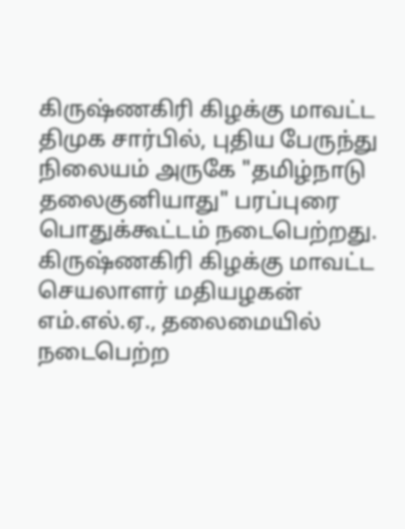கிருஷ்ணகிரி கிழக்கு மாவட்ட திமுக சார்பில், புதிய பேருந்து நிலையம் அருகே "தமிழ்நாடு தலைகுனியாது" பரப்புரை பொதுக்கூட்டம் நடைபெற்றது. கிருஷ்ணகிரி கிழக்கு மாவட்ட செயலாளர் மதியழகன் எம்.எல்.ஏ., தலைமையில் நடைபெற்ற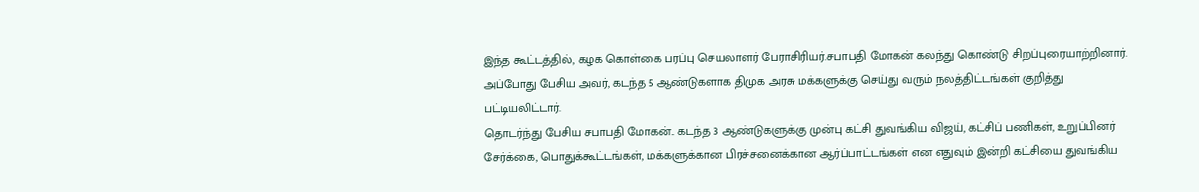இந்த கூட்டத்தில், கழக கொள்கை பரப்பு செயலாளர் பேராசிரியர்.சபாபதி மோகன் கலந்து கொண்டு சிறப்புரையாற்றினார். அப்போது பேசிய அவர், கடந்த 5 ஆண்டுகளாக திமுக அரசு மக்களுக்கு செய்து வரும் நலத்திட்டங்கள் குறித்து பட்டியலிட்டார்.
தொடர்ந்து பேசிய சபாபதி மோகன்.. கடந்த 3 ஆண்டுகளுக்கு முன்பு கட்சி துவங்கிய விஜய், கட்சிப் பணிகள், உறுப்பினர் சேர்க்கை, பொதுக்கூட்டங்கள், மக்களுக்கான பிரச்சனைக்கான ஆர்ப்பாட்டங்கள் என எதுவும் இன்றி கட்சியை துவங்கிய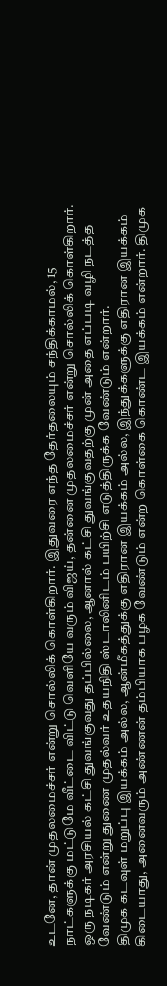உடனே, தான் முதலமைச்சர் என்று சொல்லிக் கொள்கிறார். இதுவரை எந்த தேர்தலையும் சந்திக்காமல், 15 நாட்களுக்கு மட்டுமே வீட்டை விட்டு வெளியே வரும் விஜய், தன்னை முதலமைச்சர் என்று சொல்லிக் கொள்கிறார். ஒரு நடிகர் அரசியல் கட்சி துவங்குவது தப்பில்லை, ஆனால் கட்சி துவங்குவதற்கு முன் அதை எப்படி வழி நடத்த வேண்டும் என்று துணை முதல்வர் உதயநிதி ஸ்டாலினிடம் பயிற்சி எடுத்திருக்க வேண்டும் என்றார்.
திமுக கடவுள் மறுப்பு இயக்கம் அல்ல, ஆன்மீகத்துக்கு எதிரான இயக்கம் அல்ல, இந்துக்களுக்கு எதிரான இயக்கம் கிடையாது, அனைவரும் அண்ணன் தம்பியாக பழக வேண்டும் என்ற கொள்கை கொண்ட இயக்கம் என்றார். திமுக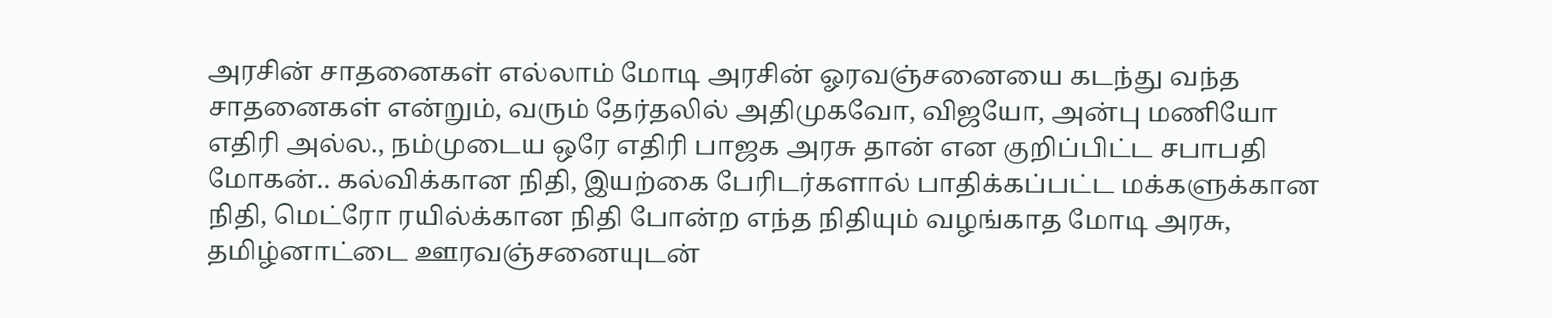அரசின் சாதனைகள் எல்லாம் மோடி அரசின் ஓரவஞ்சனையை கடந்து வந்த சாதனைகள் என்றும், வரும் தேர்தலில் அதிமுகவோ, விஜயோ, அன்பு மணியோ எதிரி அல்ல., நம்முடைய ஒரே எதிரி பாஜக அரசு தான் என குறிப்பிட்ட சபாபதி மோகன்.. கல்விக்கான நிதி, இயற்கை பேரிடர்களால் பாதிக்கப்பட்ட மக்களுக்கான நிதி, மெட்ரோ ரயில்க்கான நிதி போன்ற எந்த நிதியும் வழங்காத மோடி அரசு, தமிழ்னாட்டை ஊரவஞ்சனையுடன்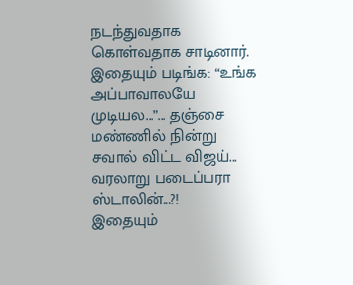நடந்துவதாக கொள்வதாக சாடினார்.
இதையும் படிங்க: “உங்க அப்பாவாலயே முடியல...”... தஞ்சை மண்ணில் நின்று சவால் விட்ட விஜய்... வரலாறு படைப்பரா ஸ்டாலின்...?!
இதையும்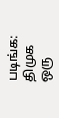படிங்க: திமுக ஒரு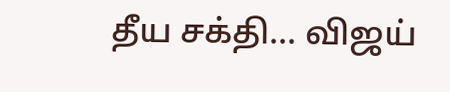தீய சக்தி... விஜய்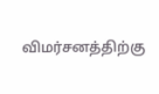விமர்சனத்திற்கு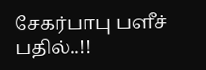சேகர்பாபு பளீச் பதில்..!!